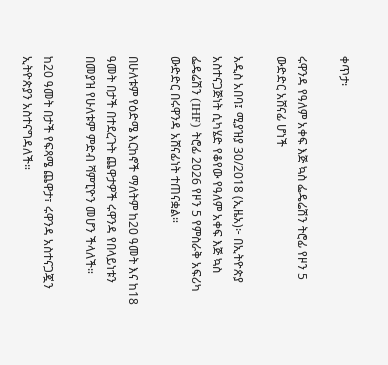ቀጥታ፡

ሩዋንዳ የዓለም አቀፍ እጅ ኳስ ፌዴሬሽን ትሮፊ የዞን 5 ውድድር አሸናፊ ሆነች

አዲስ አበባ፤ ሚያዝያ 30/2018 (ኢዜአ)፦ በኢትዮጵያ አስተናጋጅነት ሲካሄድ የቆየው የዓለም አቀፍ እጅ ኳስ ፌዴሬሽን (IHF) ትሮፊ 2026 የዞን 5 የምስራቅ አፍሪካ ውድድር በሩዋንዳ አሸናፊነት ተጠናቋል።

በሁለቱም የዕድሜ እርከኖች ማለትም ከ20 ዓመት እና ከ18 ዓመት በታች በተደረጉት ጨዋታዎች ሩዋንዳ የበላይነቱን በመያዝ የሁለቱም ምድብ ሻምፒዮን መሆን ችላለች።

ከ20 ዓመት በታች የፍጻሜ ጨዋታ፣ ሩዋንዳ አስተናጋጇን ኢትዮጵያን አስተናግዳለች።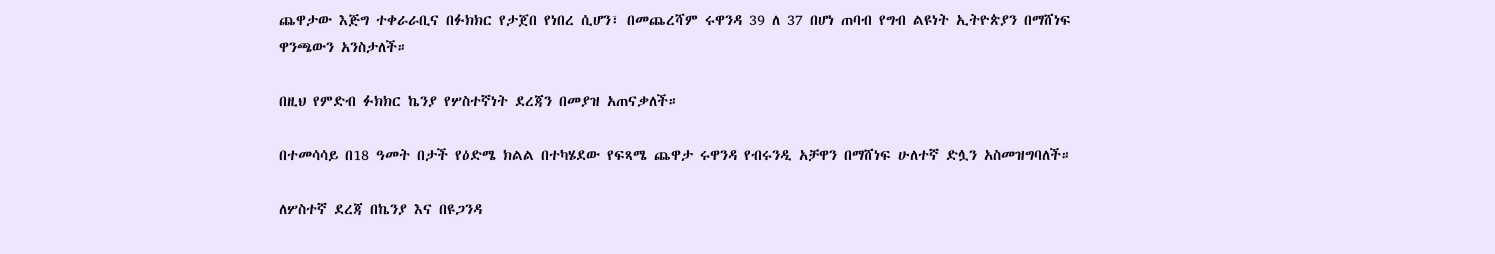ጨዋታው እጅግ ተቀራራቢና በፉክክር የታጀበ የነበረ ሲሆን፣ በመጨረሻም ሩዋንዳ 39 ለ 37 በሆነ ጠባብ የግብ ልዩነት ኢትዮጵያን በማሸነፍ ዋንጫውን አንስታለች።

በዚህ የምድብ ፉክክር ኬንያ የሦስተኛነት ደረጃን በመያዝ አጠናቃለች።

በተመሳሳይ በ18 ዓመት በታች የዕድሜ ክልል በተካሄደው የፍጻሜ ጨዋታ ሩዋንዳ የብሩንዲ አቻዋን በማሸነፍ ሁለተኛ ድሏን አስመዝግባለች።

ለሦስተኛ ደረጃ በኬንያ እና በዩጋንዳ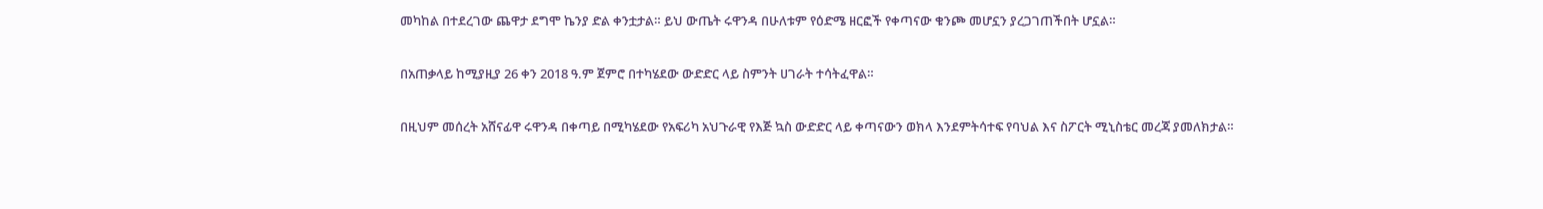መካከል በተደረገው ጨዋታ ደግሞ ኬንያ ድል ቀንቷታል። ይህ ውጤት ሩዋንዳ በሁለቱም የዕድሜ ዘርፎች የቀጣናው ቁንጮ መሆኗን ያረጋገጠችበት ሆኗል።

በአጠቃላይ ከሚያዚያ 26 ቀን 2018 ዓ.ም ጀምሮ በተካሄደው ውድድር ላይ ስምንት ሀገራት ተሳትፈዋል።

በዚህም መሰረት አሸናፊዋ ሩዋንዳ በቀጣይ በሚካሄደው የአፍሪካ አህጉራዊ የእጅ ኳስ ውድድር ላይ ቀጣናውን ወክላ እንደምትሳተፍ የባህል እና ስፖርት ሚኒስቴር መረጃ ያመለክታል።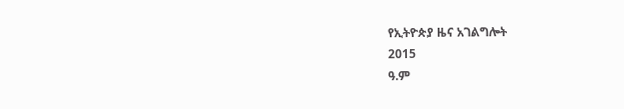የኢትዮጵያ ዜና አገልግሎት
2015
ዓ.ም